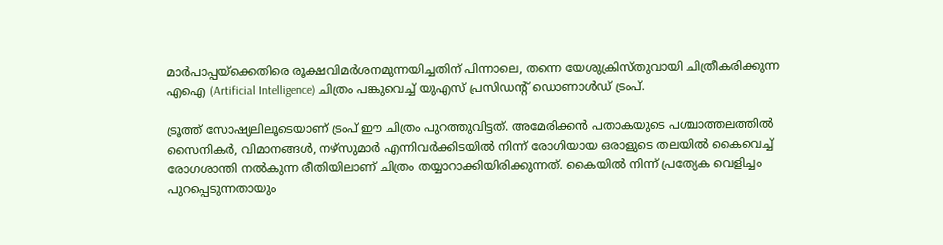മാർപാപ്പയ്ക്കെതിരെ രൂക്ഷവിമർശനമുന്നയിച്ചതിന് പിന്നാലെ, തന്നെ യേശുക്രിസ്തുവായി ചിത്രീകരിക്കുന്ന എഐ (Artificial Intelligence) ചിത്രം പങ്കുവെച്ച് യുഎസ് പ്രസിഡന്റ് ഡൊണാൾഡ് ട്രംപ്.

ട്രൂത്ത് സോഷ്യലിലൂടെയാണ് ട്രംപ് ഈ ചിത്രം പുറത്തുവിട്ടത്. അമേരിക്കൻ പതാകയുടെ പശ്ചാത്തലത്തിൽ സൈനികർ, വിമാനങ്ങൾ, നഴ്സുമാർ എന്നിവർക്കിടയിൽ നിന്ന് രോഗിയായ ഒരാളുടെ തലയിൽ കൈവെച്ച് രോഗശാന്തി നൽകുന്ന രീതിയിലാണ് ചിത്രം തയ്യാറാക്കിയിരിക്കുന്നത്. കൈയിൽ നിന്ന് പ്രത്യേക വെളിച്ചം പുറപ്പെടുന്നതായും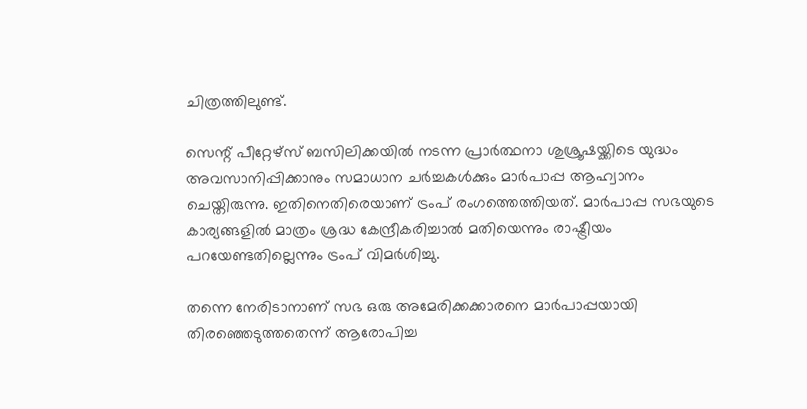ചിത്രത്തിലുണ്ട്.

സെന്റ് പീറ്റേഴ്സ് ബസിലിക്കയിൽ നടന്ന പ്രാർത്ഥനാ ശുശ്രൂഷയ്ക്കിടെ യുദ്ധം അവസാനിപ്പിക്കാനും സമാധാന ചർച്ചകൾക്കും മാർപാപ്പ ആഹ്വാനം ചെയ്തിരുന്നു. ഇതിനെതിരെയാണ് ട്രംപ് രംഗത്തെത്തിയത്. മാർപാപ്പ സഭയുടെ കാര്യങ്ങളിൽ മാത്രം ശ്രദ്ധ കേന്ദ്രീകരിച്ചാൽ മതിയെന്നും രാഷ്ട്രീയം പറയേണ്ടതില്ലെന്നും ട്രംപ് വിമർശിച്ചു.

തന്നെ നേരിടാനാണ് സഭ ഒരു അമേരിക്കക്കാരനെ മാർപാപ്പയായി തിരഞ്ഞെടുത്തതെന്ന് ആരോപിച്ച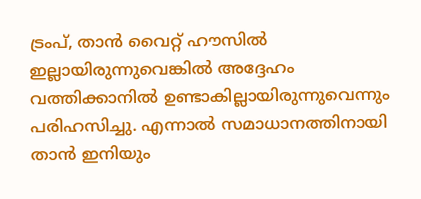ട്രംപ്, താൻ വൈറ്റ് ഹൗസിൽ ഇല്ലായിരുന്നുവെങ്കിൽ അദ്ദേഹം വത്തിക്കാനിൽ ഉണ്ടാകില്ലായിരുന്നുവെന്നും പരിഹസിച്ചു. എന്നാൽ സമാധാനത്തിനായി താൻ ഇനിയും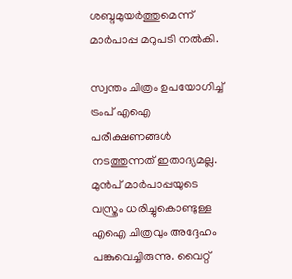ശബ്ദമുയർത്തുമെന്ന് മാർപാപ്പ മറുപടി നൽകി.

സ്വന്തം ചിത്രം ഉപയോഗിച്ച് ട്രംപ് എഐ പരീക്ഷണങ്ങൾ നടത്തുന്നത് ഇതാദ്യമല്ല. മുൻപ് മാർപാപ്പയുടെ വസ്ത്രം ധരിച്ചുകൊണ്ടുള്ള എഐ ചിത്രവും അദ്ദേഹം പങ്കുവെച്ചിരുന്നു. വൈറ്റ്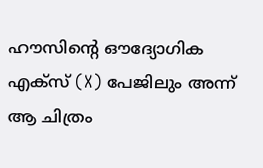ഹൗസിന്റെ ഔദ്യോഗിക എക്സ് (X) പേജിലും അന്ന് ആ ചിത്രം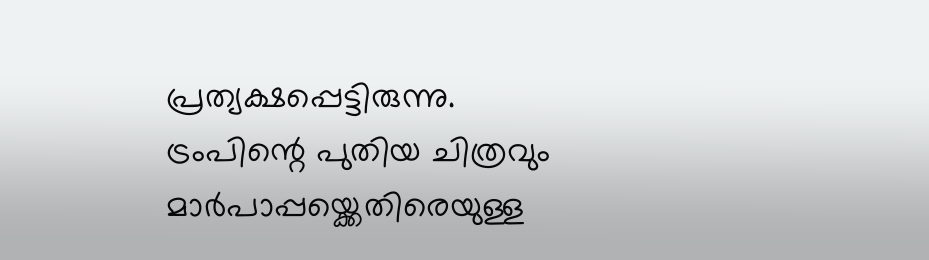പ്രത്യക്ഷപ്പെട്ടിരുന്നു. ട്രംപിന്റെ പുതിയ ചിത്രവും മാർപാപ്പയ്ക്കെതിരെയുള്ള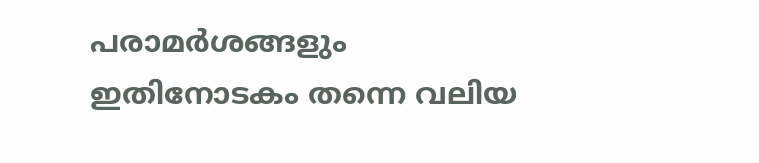പരാമർശങ്ങളും ഇതിനോടകം തന്നെ വലിയ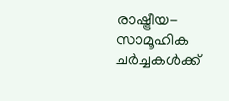രാഷ്ട്രീയ-സാമൂഹിക ചർച്ചകൾക്ക്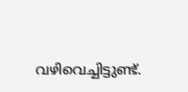വഴിവെച്ചിട്ടുണ്ട്.